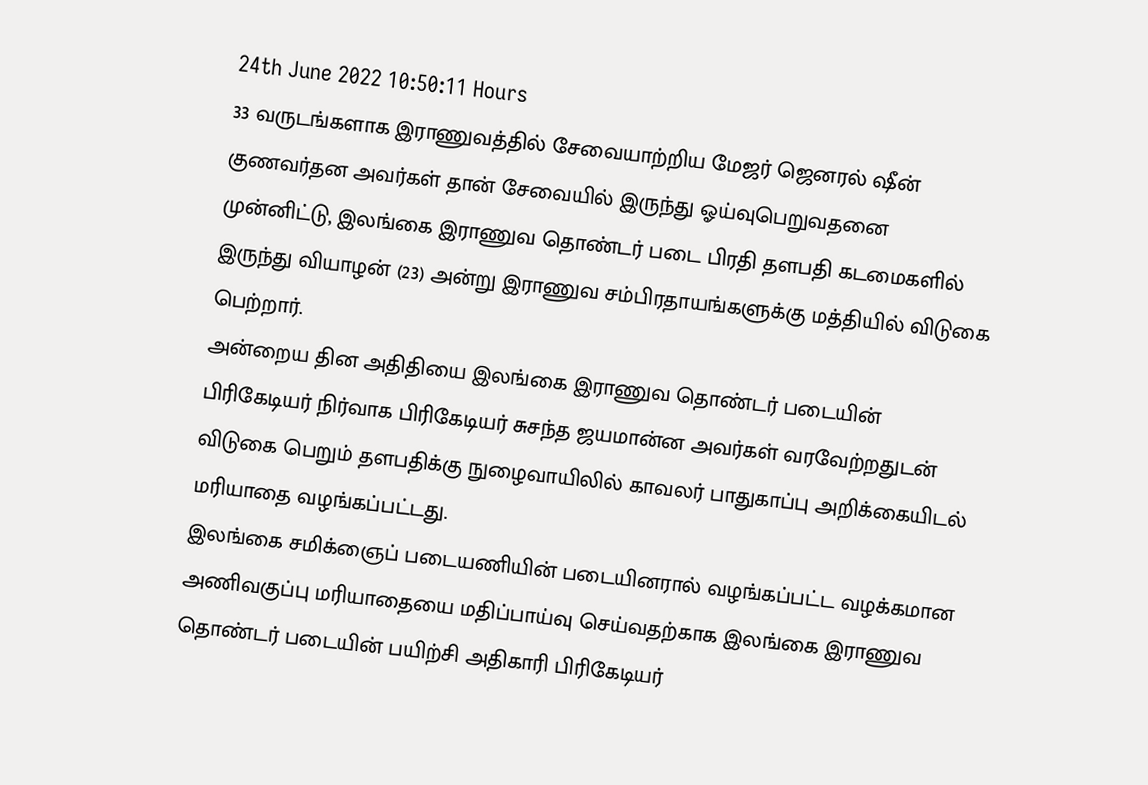24th June 2022 10:50:11 Hours
33 வருடங்களாக இராணுவத்தில் சேவையாற்றிய மேஜர் ஜெனரல் ஷீன் குணவர்தன அவர்கள் தான் சேவையில் இருந்து ஓய்வுபெறுவதனை முன்னிட்டு, இலங்கை இராணுவ தொண்டர் படை பிரதி தளபதி கடமைகளில் இருந்து வியாழன் (23) அன்று இராணுவ சம்பிரதாயங்களுக்கு மத்தியில் விடுகை பெற்றார்.
அன்றைய தின அதிதியை இலங்கை இராணுவ தொண்டர் படையின் பிரிகேடியர் நிர்வாக பிரிகேடியர் சுசந்த ஜயமான்ன அவர்கள் வரவேற்றதுடன் விடுகை பெறும் தளபதிக்கு நுழைவாயிலில் காவலர் பாதுகாப்பு அறிக்கையிடல் மரியாதை வழங்கப்பட்டது.
இலங்கை சமிக்ஞைப் படையணியின் படையினரால் வழங்கப்பட்ட வழக்கமான அணிவகுப்பு மரியாதையை மதிப்பாய்வு செய்வதற்காக இலங்கை இராணுவ தொண்டர் படையின் பயிற்சி அதிகாரி பிரிகேடியர்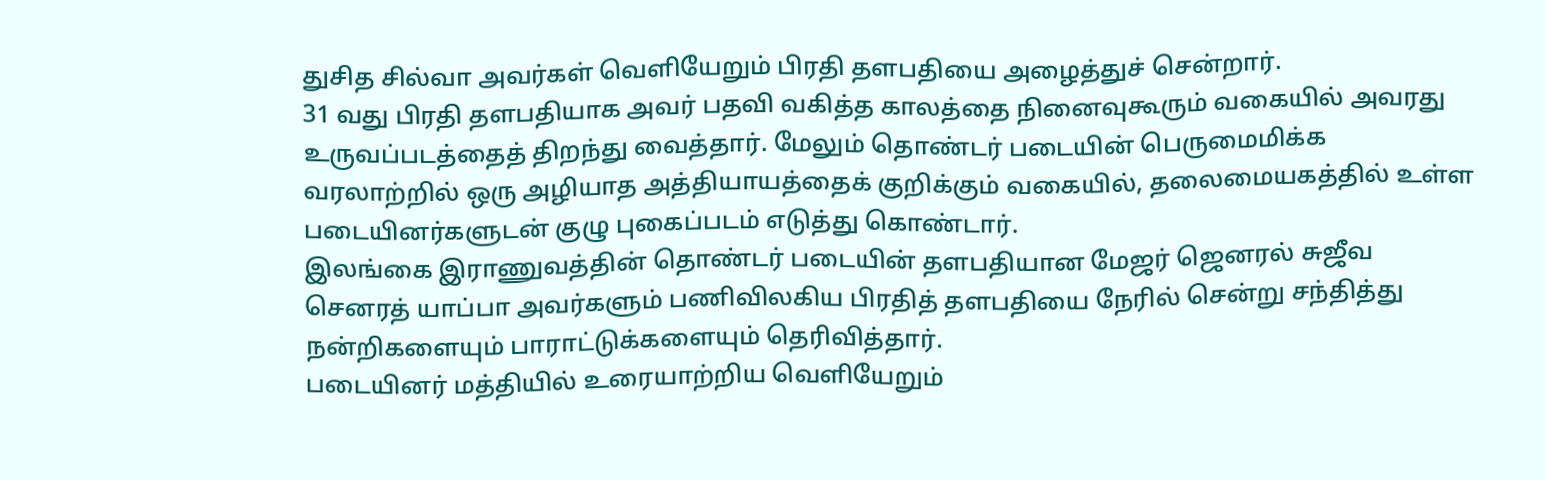துசித சில்வா அவர்கள் வெளியேறும் பிரதி தளபதியை அழைத்துச் சென்றார்.
31 வது பிரதி தளபதியாக அவர் பதவி வகித்த காலத்தை நினைவுகூரும் வகையில் அவரது உருவப்படத்தைத் திறந்து வைத்தார். மேலும் தொண்டர் படையின் பெருமைமிக்க வரலாற்றில் ஒரு அழியாத அத்தியாயத்தைக் குறிக்கும் வகையில், தலைமையகத்தில் உள்ள படையினர்களுடன் குழு புகைப்படம் எடுத்து கொண்டார்.
இலங்கை இராணுவத்தின் தொண்டர் படையின் தளபதியான மேஜர் ஜெனரல் சுஜீவ செனரத் யாப்பா அவர்களும் பணிவிலகிய பிரதித் தளபதியை நேரில் சென்று சந்தித்து நன்றிகளையும் பாராட்டுக்களையும் தெரிவித்தார்.
படையினர் மத்தியில் உரையாற்றிய வெளியேறும்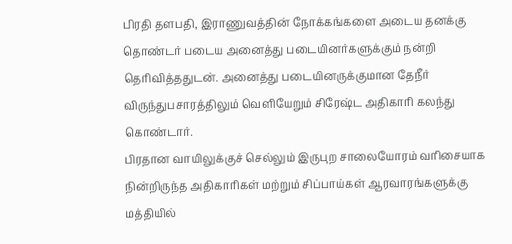பிரதி தளபதி, இராணுவத்தின் நோக்கங்களை அடைய தனக்கு தொண்டர் படைய அனைத்து படையினர்களுக்கும் நன்றி தெரிவித்ததுடன். அனைத்து படையினருக்குமான தேநீர் விருந்துபசாரத்திலும் வெளியேறும் சிரேஷ்ட அதிகாரி கலந்து கொண்டார்.
பிரதான வாயிலுக்குச் செல்லும் இருபுற சாலையோரம் வரிசையாக நின்றிருந்த அதிகாரிகள் மற்றும் சிப்பாய்கள் ஆரவாரங்களுக்கு மத்தியில்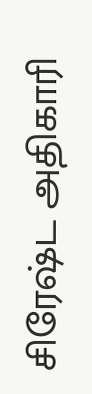சிரேஷ்ட அதிகாரி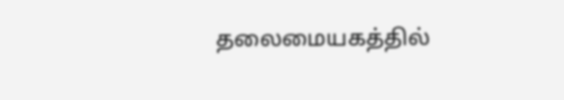தலைமையகத்தில்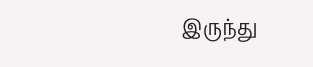இருந்து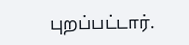புறப்பட்டார்.